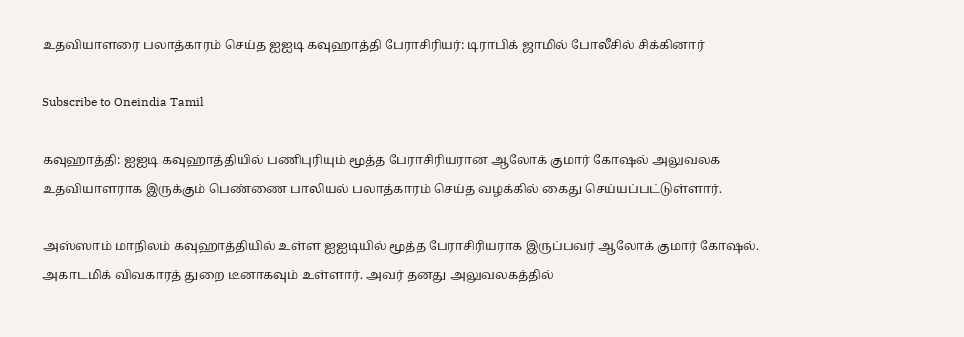உதவியாளரை பலாத்காரம் செய்த ஐஐடி கவுஹாத்தி பேராசிரியர்: டிராபிக் ஜாமில் போலீசில் சிக்கினார்

Subscribe to Oneindia Tamil

கவுஹாத்தி: ஐஐடி கவுஹாத்தியில் பணிபுரியும் மூத்த பேராசிரியரான ஆலோக் குமார் கோஷல் அலுவலக உதவியாளராக இருக்கும் பெண்ணை பாலியல் பலாத்காரம் செய்த வழக்கில் கைது செய்யப்பட்டுள்ளார்.

அஸ்ஸாம் மாநிலம் கவுஹாத்தியில் உள்ள ஐஐடியில் மூத்த பேராசிரியராக இருப்பவர் ஆலோக் குமார் கோஷல். அகாடமிக் விவகாரத் துறை டீனாகவும் உள்ளார். அவர் தனது அலுவலகத்தில்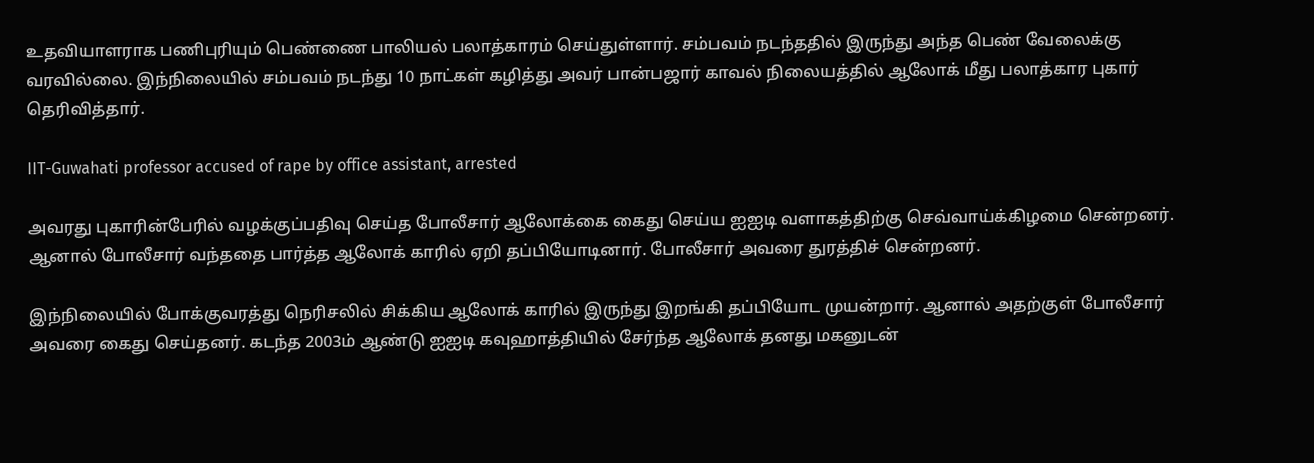உதவியாளராக பணிபுரியும் பெண்ணை பாலியல் பலாத்காரம் செய்துள்ளார். சம்பவம் நடந்ததில் இருந்து அந்த பெண் வேலைக்கு வரவில்லை. இந்நிலையில் சம்பவம் நடந்து 10 நாட்கள் கழித்து அவர் பான்பஜார் காவல் நிலையத்தில் ஆலோக் மீது பலாத்கார புகார் தெரிவித்தார்.

IIT-Guwahati professor accused of rape by office assistant, arrested

அவரது புகாரின்பேரில் வழக்குப்பதிவு செய்த போலீசார் ஆலோக்கை கைது செய்ய ஐஐடி வளாகத்திற்கு செவ்வாய்க்கிழமை சென்றனர். ஆனால் போலீசார் வந்ததை பார்த்த ஆலோக் காரில் ஏறி தப்பியோடினார். போலீசார் அவரை துரத்திச் சென்றனர்.

இந்நிலையில் போக்குவரத்து நெரிசலில் சிக்கிய ஆலோக் காரில் இருந்து இறங்கி தப்பியோட முயன்றார். ஆனால் அதற்குள் போலீசார் அவரை கைது செய்தனர். கடந்த 2003ம் ஆண்டு ஐஐடி கவுஹாத்தியில் சேர்ந்த ஆலோக் தனது மகனுடன்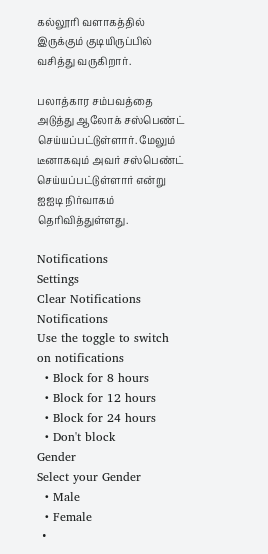கல்லூரி வளாகத்தில் இருக்கும் குடியிருப்பில் வசித்து வருகிறார்.

பலாத்கார சம்பவத்தை அடுத்து ஆலோக் சஸ்பெண்ட் செய்யப்பட்டுள்ளார். மேலும் டீனாகவும் அவர் சஸ்பெண்ட் செய்யப்பட்டுள்ளார் என்று ஐஐடி நிர்வாகம் தெரிவித்துள்ளது.

Notifications
Settings
Clear Notifications
Notifications
Use the toggle to switch on notifications
  • Block for 8 hours
  • Block for 12 hours
  • Block for 24 hours
  • Don't block
Gender
Select your Gender
  • Male
  • Female
  •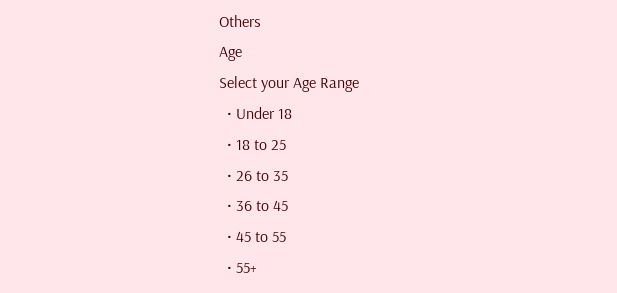Others
Age
Select your Age Range
  • Under 18
  • 18 to 25
  • 26 to 35
  • 36 to 45
  • 45 to 55
  • 55+